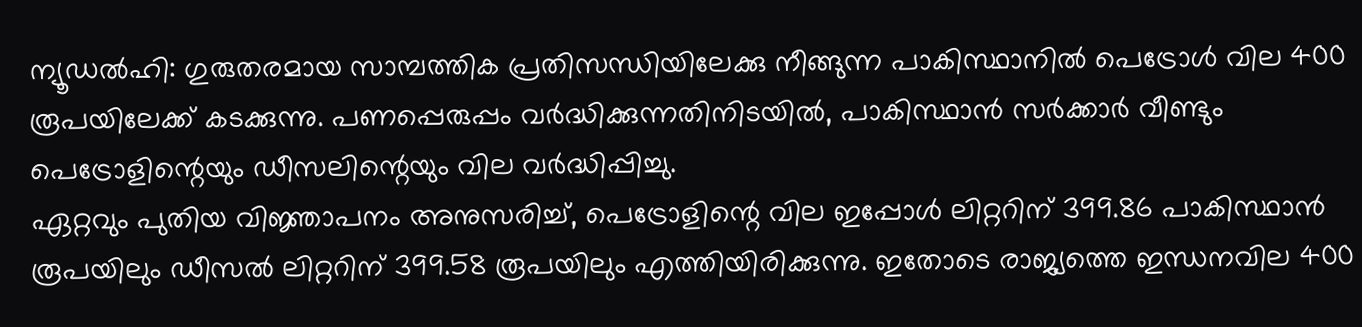ന്യൂഡൽഹി: ഗുരുതരമായ സാമ്പത്തിക പ്രതിസന്ധിയിലേക്കു നീങ്ങുന്ന പാകിസ്ഥാനിൽ പെട്രോൾ വില 400 രൂപയിലേക്ക് കടക്കുന്നു. പണപ്പെരുപ്പം വർദ്ധിക്കുന്നതിനിടയിൽ, പാകിസ്ഥാൻ സർക്കാർ വീണ്ടും പെട്രോളിന്റെയും ഡീസലിന്റെയും വില വർദ്ധിപ്പിച്ചു.
ഏറ്റവും പുതിയ വിജ്ഞാപനം അനുസരിച്ച്, പെട്രോളിന്റെ വില ഇപ്പോൾ ലിറ്ററിന് 399.86 പാകിസ്ഥാൻ രൂപയിലും ഡീസൽ ലിറ്ററിന് 399.58 രൂപയിലും എത്തിയിരിക്കുന്നു. ഇതോടെ രാജ്യത്തെ ഇന്ധനവില 400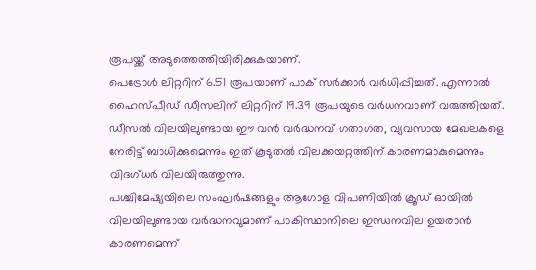രൂപയ്ക്ക് അടുത്തെത്തിയിരിക്കുകയാണ്.
പെട്രോൾ ലിറ്ററിന് 6.51 രൂപയാണ് പാക് സർക്കാർ വർധിപ്പിച്ചത്. എന്നാൽ ഹൈസ്പീഡ് ഡീസലിന് ലിറ്ററിന് 19.39 രൂപയുടെ വർധനവാണ് വരുത്തിയത്. ഡീസൽ വിലയിലുണ്ടായ ഈ വൻ വർദ്ധനവ് ഗതാഗത, വ്യവസായ മേഖലകളെ നേരിട്ട് ബാധിക്കുമെന്നും ഇത് കൂടുതൽ വിലക്കയറ്റത്തിന് കാരണമാകുമെന്നും വിദഗ്ധർ വിലയിരുത്തുന്നു.
പശ്ചിമേഷ്യയിലെ സംഘർഷങ്ങളും ആഗോള വിപണിയിൽ ക്രൂഡ് ഓയിൽ വിലയിലുണ്ടായ വർദ്ധനവുമാണ് പാകിസ്ഥാനിലെ ഇന്ധനവില ഉയരാൻ കാരണമെന്ന്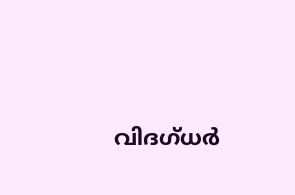വിദഗ്ധർ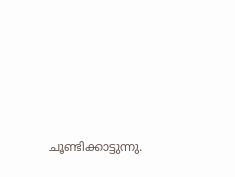ചൂണ്ടിക്കാട്ടുന്നു.